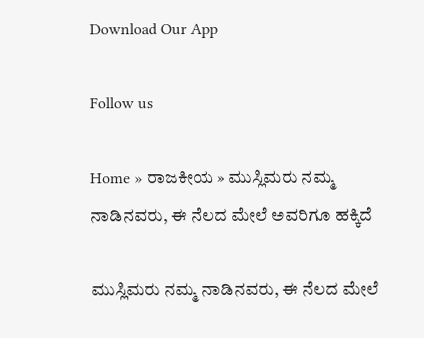Download Our App

Follow us

Home » ರಾಜಕೀಯ » ಮುಸ್ಲಿಮರು ನಮ್ಮ ನಾಡಿನವರು, ಈ ನೆಲದ ಮೇಲೆ ಅವರಿಗೂ ಹಕ್ಕಿದೆ

ಮುಸ್ಲಿಮರು ನಮ್ಮ ನಾಡಿನವರು, ಈ ನೆಲದ ಮೇಲೆ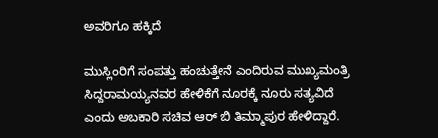ಅವರಿಗೂ ಹಕ್ಕಿದೆ

ಮುಸ್ಲಿಂರಿಗೆ ಸಂಪತ್ತು ಹಂಚುತ್ತೇನೆ ಎಂದಿರುವ ಮುಖ್ಯಮಂತ್ರಿ ಸಿದ್ದರಾಮಯ್ಯನವರ ಹೇಳಿಕೆಗೆ ನೂರಕ್ಕೆ ನೂರು ಸತ್ಯವಿದೆ ಎಂದು ಅಬಕಾರಿ ಸಚಿವ ಆರ್ ಬಿ ತಿಮ್ಮಾಪುರ ಹೇಳಿದ್ದಾರೆ.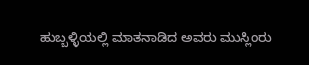ಹುಬ್ಬಳ್ಳಿಯಲ್ಲಿ ಮಾತನಾಡಿದ ಅವರು ಮುಸ್ಲಿಂರು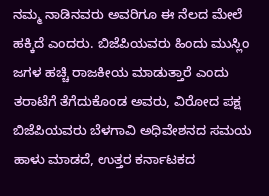ನಮ್ಮ ನಾಡಿನವರು ಅವರಿಗೂ ಈ ನೆಲದ ಮೇಲೆ ಹಕ್ಕಿದೆ ಎಂದರು. ಬಿಜೆಪಿಯವರು ಹಿಂದು ಮುಸ್ಲಿಂ ಜಗಳ ಹಚ್ಚಿ ರಾಜಕೀಯ ಮಾಡುತ್ತಾರೆ ಎಂದು ತರಾಟೆಗೆ ತೆಗೆದುಕೊಂಡ ಅವರು, ವಿರೋದ ಪಕ್ಷ ಬಿಜೆಪಿಯವರು ಬೆಳಗಾವಿ ಅಧಿವೇಶನದ ಸಮಯ ಹಾಳು ಮಾಡದೆ, ಉತ್ತರ ಕರ್ನಾಟಕದ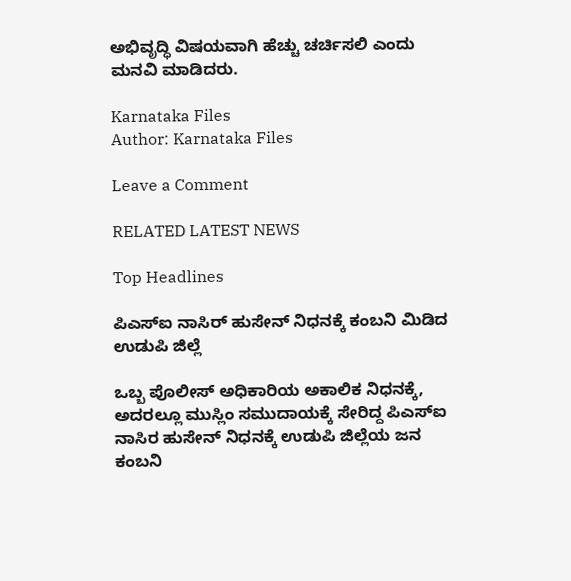ಅಭಿವೃದ್ಧಿ ವಿಷಯವಾಗಿ ಹೆಚ್ಚು ಚರ್ಚಿಸಲಿ ಎಂದು ಮನವಿ ಮಾಡಿದರು.

Karnataka Files
Author: Karnataka Files

Leave a Comment

RELATED LATEST NEWS

Top Headlines

ಪಿಎಸ್ಐ ನಾಸಿರ್ ಹುಸೇನ್ ನಿಧನಕ್ಕೆ ಕಂಬನಿ ಮಿಡಿದ ಉಡುಪಿ ಜಿಲ್ಲೆ

ಒಬ್ಬ ಪೊಲೀಸ್ ಅಧಿಕಾರಿಯ ಅಕಾಲಿಕ ನಿಧನಕ್ಕೆ, ಅದರಲ್ಲೂ ಮುಸ್ಲಿಂ ಸಮುದಾಯಕ್ಕೆ ಸೇರಿದ್ದ ಪಿಎಸ್ಐ ನಾಸಿರ ಹುಸೇನ್ ನಿಧನಕ್ಕೆ ಉಡುಪಿ ಜಿಲ್ಲೆಯ ಜನ ಕಂಬನಿ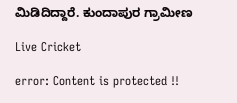ಮಿಡಿದಿದ್ದಾರೆ. ಕುಂದಾಪುರ ಗ್ರಾಮೀಣ

Live Cricket

error: Content is protected !!